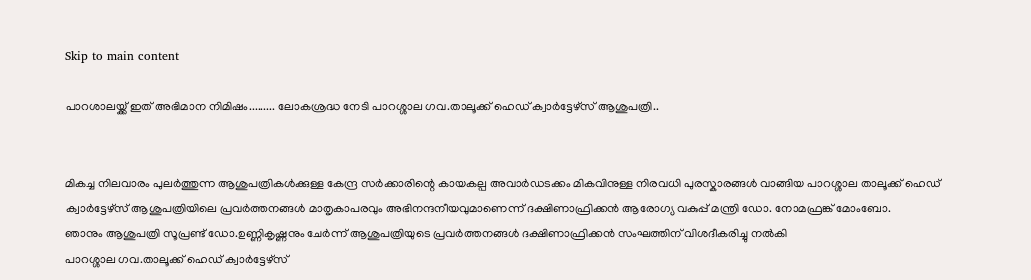Skip to main content

പാറശാലയ്ക്ക് ഇത് അഭിമാന നിമിഷം......... ലോകശ്രദ്ധ നേടി പാറശ്ശാല ഗവ.താലൂക്ക് ഹെഡ് ക്വാർട്ടേഴ്‌സ് ആശുപത്രി..


മികച്ച നിലവാരം പുലർത്തുന്ന ആശുപത്രികൾക്കുള്ള കേന്ദ്ര സർക്കാരിന്റെ കായകല്പ അവാർഡടക്കം മികവിനുള്ള നിരവധി പുരസ്കാരങ്ങൾ വാങ്ങിയ പാറശ്ശാല താലൂക്ക് ഹെഡ് ക്വാർട്ടേഴ്‌സ് ആശുപത്രിയിലെ പ്രവര്‍ത്തനങ്ങള്‍ മാതൃകാപരവും അഭിനന്ദനീയവുമാണെന്ന് ദക്ഷിണാഫ്രിക്കന്‍ ആരോഗ്യ വകുപ്പ് മന്ത്രി ഡോ. നോമഫ്രങ്ക് മോംബോ.
ഞാനും ആശുപത്രി സൂപ്രണ്ട് ഡോ.ഉണ്ണികൃഷ്ണനും ചേർന്ന് ആശുപത്രിയുടെ പ്രവർത്തനങ്ങൾ ദക്ഷിണാഫ്രിക്കൻ സംഘത്തിന് വിശദീകരിച്ചു നൽകി
പാറശ്ശാല ഗവ.താലൂക്ക് ഹെഡ് ക്വാർട്ടേഴ്‌സ്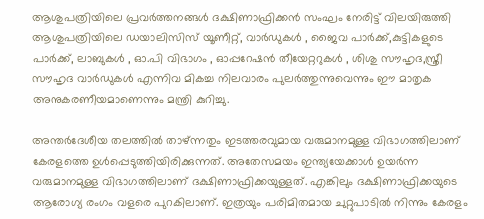ആശുപത്രിയിലെ പ്രവർത്തനങ്ങൾ ദക്ഷിണാഫ്രിക്കൻ സംഘം നേരിട്ട് വിലയിരുത്തി ആശുപത്രിയിലെ ഡയാലിസിസ് യൂണീറ്റ്, വാർഡുകൾ , ജൈവ പാർക്ക്,കുട്ടികളുടെ പാർക്ക്, ലാബുകൾ , ഓ.പി വിഭാഗം , ഓപ്പറേഷൻ തീയേറ്ററുകൾ , ശിശു സൗഹൃദ,സ്ത്രീ സൗഹൃദ വാർഡുകൾ എന്നിവ മികച്ച നിലവാരം പുലർത്തുന്നുവെന്നും ഈ മാതൃക അനുകരണീയമാണെന്നും മന്ത്രി കുറിച്ചു.

അന്തര്‍ദേശീയ തലത്തില്‍ താഴ്ന്നതും ഇടത്തരവുമായ വരുമാനമുള്ള വിഭാഗത്തിലാണ് കേരളത്തെ ഉള്‍പ്പെടുത്തിയിരിക്കുന്നത്. അതേസമയം ഇന്ത്യയേക്കാള്‍ ഉയര്‍ന്ന വരുമാനമുള്ള വിഭാഗത്തിലാണ് ദക്ഷിണാഫ്രിക്കയുള്ളത്. എങ്കിലും ദക്ഷിണാഫ്രിക്കയുടെ ആരോഗ്യ രംഗം വളരെ പുറകിലാണ്. ഇത്രയും പരിമിതമായ ചുറ്റുപാടില്‍ നിന്നും കേരളം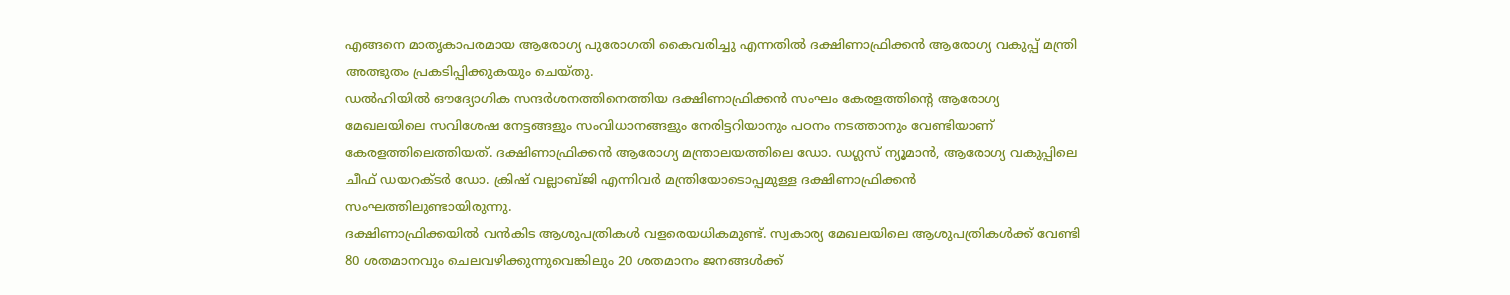എങ്ങനെ മാതൃകാപരമായ ആരോഗ്യ പുരോഗതി കൈവരിച്ചു എന്നതില്‍ ദക്ഷിണാഫ്രിക്കന്‍ ആരോഗ്യ വകുപ്പ് മന്ത്രി അത്ഭുതം പ്രകടിപ്പിക്കുകയും ചെയ്തു.
ഡല്‍ഹിയില്‍ ഔദ്യോഗിക സന്ദര്‍ശനത്തിനെത്തിയ ദക്ഷിണാഫ്രിക്കന്‍ സംഘം കേരളത്തിന്റെ ആരോഗ്യ മേഖലയിലെ സവിശേഷ നേട്ടങ്ങളും സംവിധാനങ്ങളും നേരിട്ടറിയാനും പഠനം നടത്താനും വേണ്ടിയാണ് കേരളത്തിലെത്തിയത്. ദക്ഷിണാഫ്രിക്കന്‍ ആരോഗ്യ മന്ത്രാലയത്തിലെ ഡോ. ഡഗ്ലസ് ന്യൂമാന്‍, ആരോഗ്യ വകുപ്പിലെ ചീഫ് ഡയറക്ടര്‍ ഡോ. ക്രിഷ് വല്ലാബ്ജി എന്നിവര്‍ മന്ത്രിയോടൊപ്പമുള്ള ദക്ഷിണാഫ്രിക്കന്‍ സംഘത്തിലുണ്ടായിരുന്നു.
ദക്ഷിണാഫ്രിക്കയില്‍ വന്‍കിട ആശുപത്രികള്‍ വളരെയധികമുണ്ട്. സ്വകാര്യ മേഖലയിലെ ആശുപത്രികള്‍ക്ക് വേണ്ടി 80 ശതമാനവും ചെലവഴിക്കുന്നുവെങ്കിലും 20 ശതമാനം ജനങ്ങള്‍ക്ക്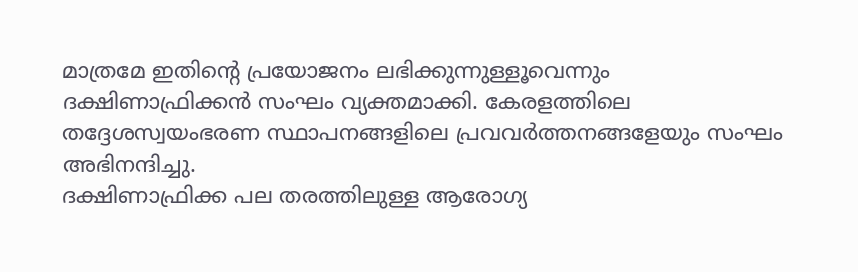മാത്രമേ ഇതിന്റെ പ്രയോജനം ലഭിക്കുന്നുള്ളൂവെന്നും ദക്ഷിണാഫ്രിക്കന്‍ സംഘം വ്യക്തമാക്കി. കേരളത്തിലെ തദ്ദേശസ്വയംഭരണ സ്ഥാപനങ്ങളിലെ പ്രവവര്‍ത്തനങ്ങളേയും സംഘം അഭിനന്ദിച്ചു.
ദക്ഷിണാഫ്രിക്ക പല തരത്തിലുള്ള ആരോഗ്യ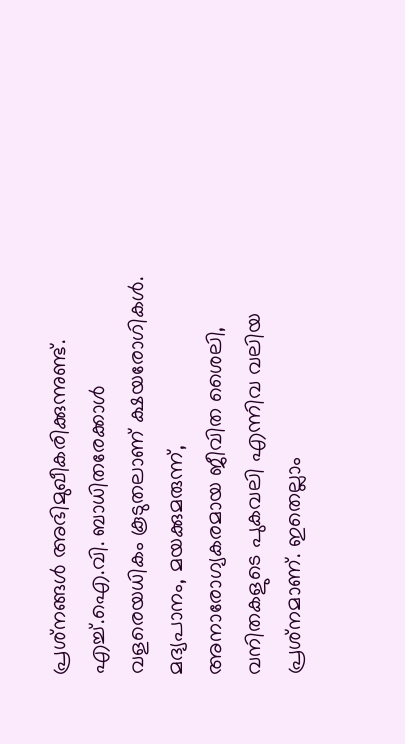പ്രശ്‌നങ്ങള്‍ അഭിമുഖീകരിക്കുന്നുണ്ട്. എച്ച്.ഐ.വി. ബാധിതരേക്കാള്‍ വളരെയധികം കൂടുതലാണ് ക്ഷയരോഗികള്‍. മദ്യപാനം, മയക്കുമരുന്ന്, അനാരോഗ്യകരമായ ജീവിത ശൈലി, വനിതകളുടെ പുകവലി എന്നിവ വലിയ പ്രശ്‌നമാണ്. ഇതെല്ലാം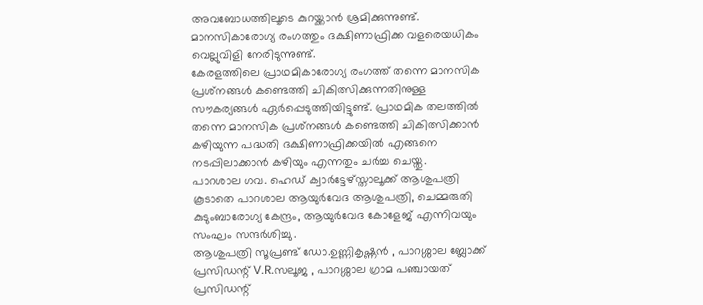അവബോധത്തിലൂടെ കുറയ്ക്കാന്‍ ശ്രമിക്കുന്നുണ്ട്. മാനസികാരോഗ്യ രംഗത്തും ദക്ഷിണാഫ്രിക്ക വളരെയധികം വെല്ലുവിളി നേരിടുന്നുണ്ട്.
കേരളത്തിലെ പ്രാഥമികാരോഗ്യ രംഗത്ത് തന്നെ മാനസിക പ്രശ്‌നങ്ങള്‍ കണ്ടെത്തി ചികിത്സിക്കുന്നതിനുള്ള സൗകര്യങ്ങള്‍ ഏര്‍പ്പെടുത്തിയിട്ടുണ്ട്. പ്രാഥമിക തലത്തില്‍ തന്നെ മാനസിക പ്രശ്‌നങ്ങള്‍ കണ്ടെത്തി ചികിത്സിക്കാന്‍ കഴിയുന്ന പദ്ധതി ദക്ഷിണാഫ്രിക്കയില്‍ എങ്ങനെ നടപ്പിലാക്കാന്‍ കഴിയും എന്നതും ചര്‍ച്ച ചെയ്തു.
പാറശാല ഗവ. ഹെഡ് ക്വാർട്ടേഴ്‌സ്താലൂക്ക് ആശുപത്രി കൂടാതെ പാറശാല ആയുര്‍വേദ ആശുപത്രി, ചെമ്മരുതി കുടുംബാരോഗ്യ കേന്ദ്രം, ആയുര്‍വേദ കോളേജ് എന്നിവയും സംഘം സന്ദര്‍ശിച്ചു .
ആശുപത്രി സൂപ്രണ്ട് ഡോ.ഉണ്ണികൃഷ്ണൻ , പാറശ്ശാല ബ്ലോക്ക് പ്രസിഡന്റ് V.R.സലൂജ , പാറശ്ശാല ഗ്രാമ പഞ്ചായത് പ്രസിഡന്റ്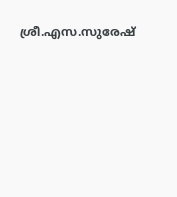ശ്രീ.എസ.സുരേഷ്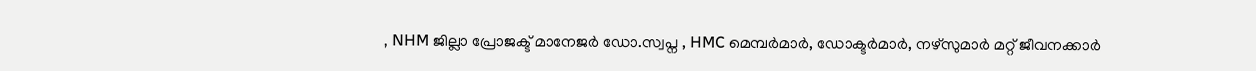, NHM ജില്ലാ പ്രോജക്ട് മാനേജർ ഡോ.സ്വപ്ന , HMC മെമ്പർമാർ, ഡോക്ടർമാർ, നഴ്സുമാർ മറ്റ് ജീവനക്കാർ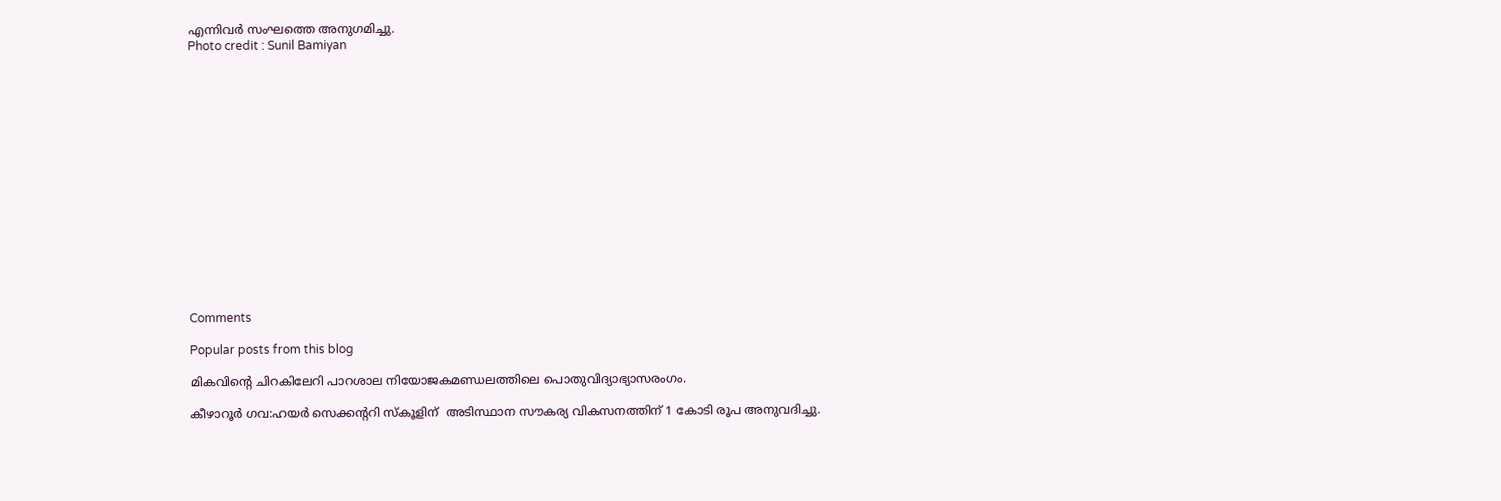എന്നിവർ സംഘത്തെ അനുഗമിച്ചു.
Photo credit : Sunil Bamiyan
















Comments

Popular posts from this blog

മികവിന്റെ ചിറകിലേറി പാറശാല നിയോജകമണ്ഡലത്തിലെ പൊതുവിദ്യാഭ്യാസരംഗം.

കീഴാറൂർ ഗവ:ഹയർ സെക്കന്ററി സ്കൂളിന്  അടിസ്ഥാന സൗകര്യ വികസനത്തിന് 1 കോടി രൂപ അനുവദിച്ചു.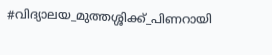#വിദ്യാലയ_മുത്തശ്ശിക്ക്_പിണറായി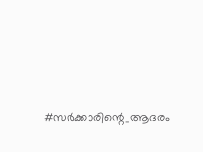#സർക്കാരിന്റെ_ആദരം